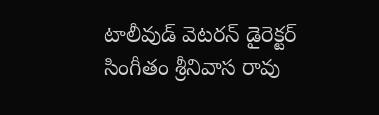టాలీవుడ్ వెటరన్ డైరెక్టర్ సింగీతం శ్రీనివాస రావు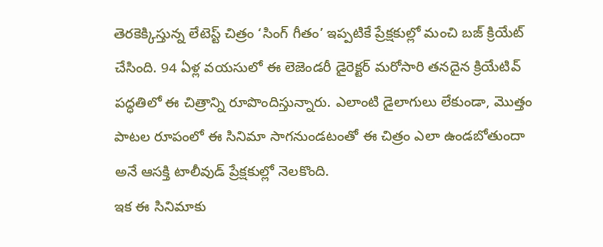తెరకెక్కిస్తున్న లేటెస్ట్ చిత్రం ‘సింగ్ గీతం’ ఇప్పటికే ప్రేక్షకుల్లో మంచి బజ్ క్రియేట్ చేసింది. 94 ఏళ్ల వయసులో ఈ లెజెండరీ డైరెక్టర్ మరోసారి తనదైన క్రియేటివ్ పద్ధతిలో ఈ చిత్రాన్ని రూపొందిస్తున్నారు. ఎలాంటి డైలాగులు లేకుండా, మొత్తం పాటల రూపంలో ఈ సినిమా సాగనుండటంతో ఈ చిత్రం ఎలా ఉండబోతుందా అనే ఆసక్తి టాలీవుడ్ ప్రేక్షకుల్లో నెలకొంది.
ఇక ఈ సినిమాకు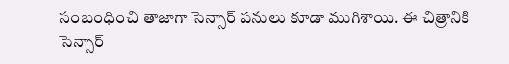సంబంధించి తాజాగా సెన్సార్ పనులు కూడా ముగిశాయి. ఈ చిత్రానికి సెన్సార్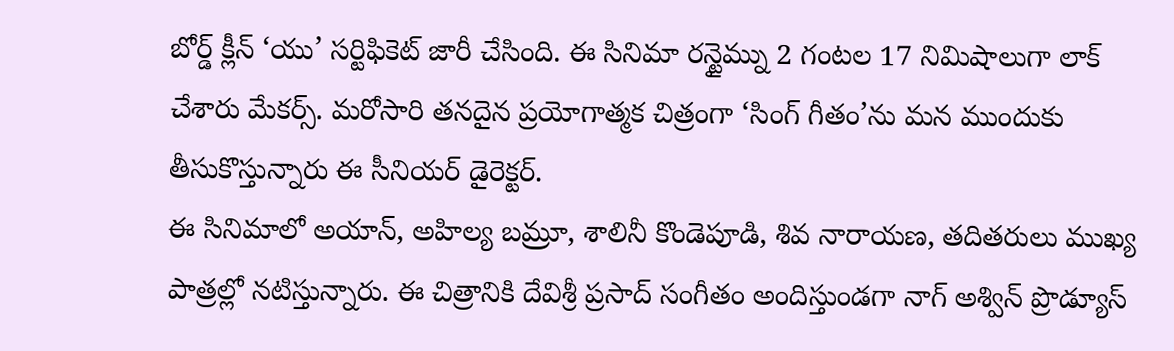బోర్డ్ క్లీన్ ‘యు’ సర్టిఫికెట్ జారీ చేసింది. ఈ సినిమా రన్టైమ్ను 2 గంటల 17 నిమిషాలుగా లాక్ చేశారు మేకర్స్. మరోసారి తనదైన ప్రయోగాత్మక చిత్రంగా ‘సింగ్ గీతం’ను మన ముందుకు తీసుకొస్తున్నారు ఈ సీనియర్ డైరెక్టర్.
ఈ సినిమాలో అయాన్, అహిల్య బమ్రూ, శాలినీ కొండెపూడి, శివ నారాయణ, తదితరులు ముఖ్య పాత్రల్లో నటిస్తున్నారు. ఈ చిత్రానికి దేవిశ్రీ ప్రసాద్ సంగీతం అందిస్తుండగా నాగ్ అశ్విన్ ప్రొడ్యూస్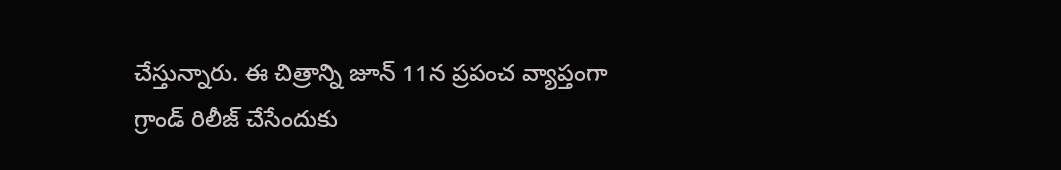చేస్తున్నారు. ఈ చిత్రాన్ని జూన్ 11న ప్రపంచ వ్యాప్తంగా గ్రాండ్ రిలీజ్ చేసేందుకు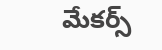మేకర్స్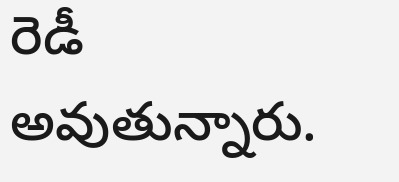రెడీ అవుతున్నారు.